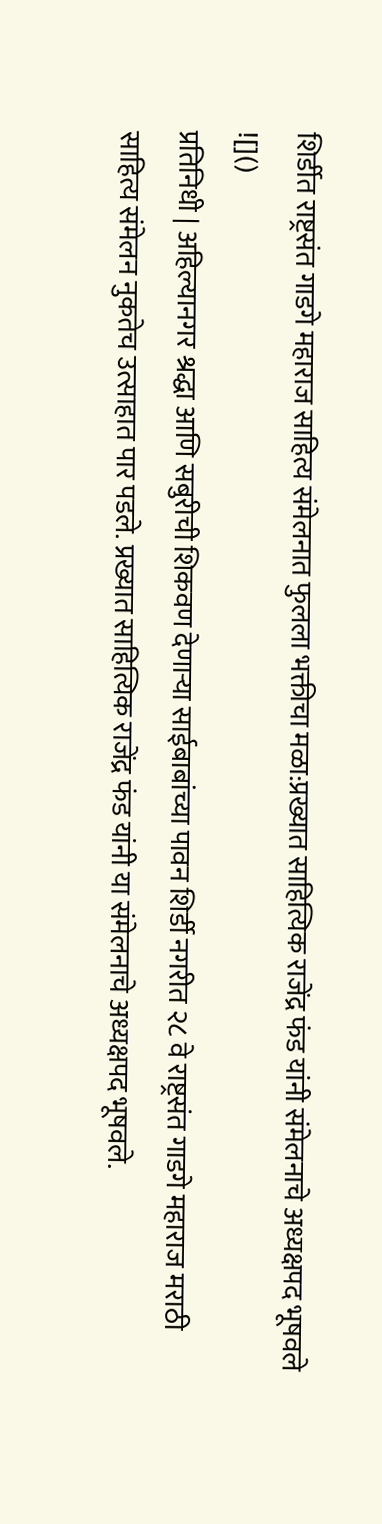शिर्डीत राष्ट्रसंत गाडगे महाराज साहित्य संमेलनात फुलला भक्तीचा मळा:प्रख्यात साहित्यिक राजेंद्र फंड यांनी संमेलनाचे अध्यक्षपद भूषवले
![]()
प्रतिनिधी | अहिल्यानगर श्रद्धा आणि सबुरीची शिकवण देणाऱ्या साईबाबांच्या पावन शिर्डी नगरीत २८ वे राष्ट्रसंत गाडगे महाराज मराठी साहित्य संमेलन नुकतेच उत्साहात पार पडले. प्रख्यात साहित्यिक राजेंद्र फंड यांनी या संमेलनाचे अध्यक्षपद भूषवले.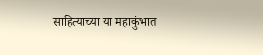साहित्याच्या या महाकुंभात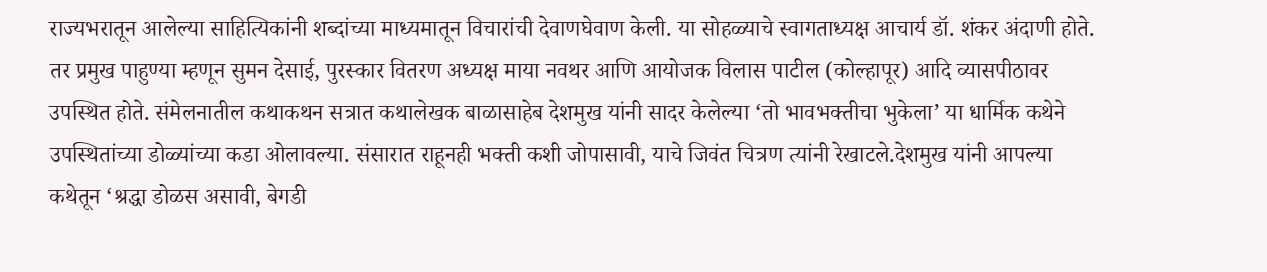राज्यभरातून आलेल्या साहित्यिकांनी शब्दांच्या माध्यमातून विचारांची देवाणघेवाण केली. या सोहळ्याचे स्वागताध्यक्ष आचार्य डॉ. शंकर अंदाणी होते. तर प्रमुख पाहुण्या म्हणून सुमन देसाई, पुरस्कार वितरण अध्यक्ष माया नवथर आणि आयोजक विलास पाटील (कोल्हापूर) आदि व्यासपीठावर उपस्थित होते. संमेलनातील कथाकथन सत्रात कथालेखक बाळासाहेब देशमुख यांनी सादर केलेल्या ‘तो भावभक्तीचा भुकेला’ या धार्मिक कथेने उपस्थितांच्या डोळ्यांच्या कडा ओलावल्या. संसारात राहूनही भक्ती कशी जोपासावी, याचे जिवंत चित्रण त्यांनी रेखाटले.देशमुख यांनी आपल्या कथेतून ‘श्रद्धा डोळस असावी, बेगडी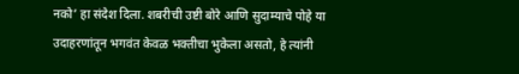नको’ हा संदेश दिला. शबरीची उष्टी बोरे आणि सुदाम्याचे पोहे या उदाहरणांतून भगवंत केवळ भक्तीचा भुकेला असतो, हे त्यांनी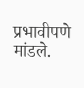प्रभावीपणे मांडले.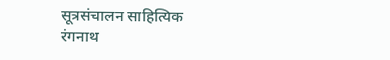सूत्रसंचालन साहित्यिक रंगनाथ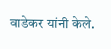वाडेकर यांनी केले.